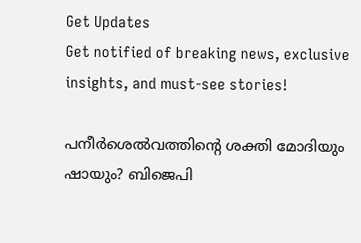Get Updates
Get notified of breaking news, exclusive insights, and must-see stories!

പനീര്‍ശെല്‍വത്തിന്റെ ശക്തി മോദിയും ഷായും? ബിജെപി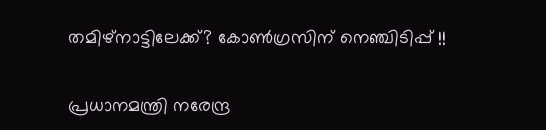തമിഴ്നാട്ടിലേക്ക്? കോണ്‍ഗ്രസിന് നെഞ്ചിടിപ്പ് !!

പ്രധാനമന്ത്രി നരേന്ദ്ര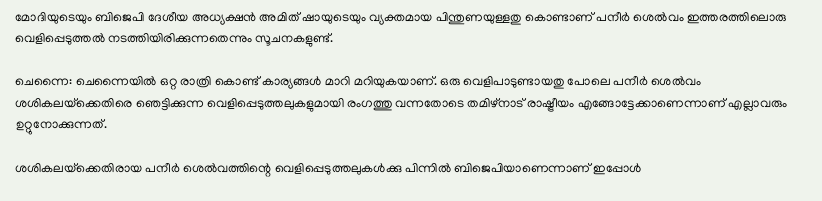മോദിയുടെയും ബിജെപി ദേശീയ അധ്യക്ഷന്‍ അമിത് ഷായുടെയും വ്യക്തമായ പിന്തുണയുള്ളതു കൊണ്ടാണ് പനീര്‍ ശെല്‍വം ഇത്തരത്തിലൊരു വെളിപ്പെടുത്തല്‍ നടത്തിയിരിക്കുന്നതെന്നും സൂചനകളുണ്ട്.

ചെന്നൈ: ചെന്നൈയില്‍ ഒറ്റ രാത്രി കൊണ്ട് കാര്യങ്ങള്‍ മാറി മറിയുകയാണ്. ഒരു വെളിപാടുണ്ടായതു പോലെ പനീര്‍ ശെല്‍വം ശശികലയ്‌ക്കെതിരെ ഞെട്ടിക്കുന്ന വെളിപ്പെടുത്തലുകളുമായി രംഗത്തു വന്നതോടെ തമിഴ്‌നാട് രാഷ്ട്രീയം എങ്ങോട്ടേക്കാണെന്നാണ് എല്ലാവരും ഉറ്റുനോക്കുന്നത്.

ശശികലയ്‌ക്കെതിരായ പനീര്‍ ശെല്‍വത്തിന്റെ വെളിപ്പെടുത്തലുകള്‍ക്കു പിന്നില്‍ ബിജെപിയാണെന്നാണ് ഇപ്പോള്‍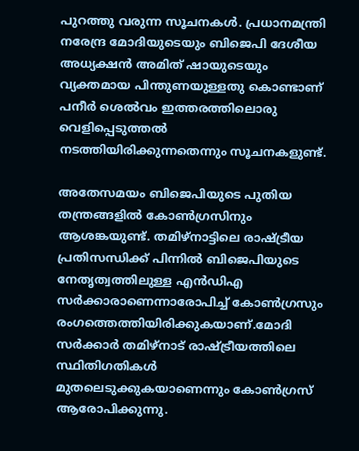പുറത്തു വരുന്ന സൂചനകള്‍. പ്രധാനമന്ത്രി നരേന്ദ്ര മോദിയുടെയും ബിജെപി ദേശീയ അധ്യക്ഷന്‍ അമിത് ഷായുടെയും വ്യക്തമായ പിന്തുണയുള്ളതു കൊണ്ടാണ് പനീര്‍ ശെല്‍വം ഇത്തരത്തിലൊരു വെളിപ്പെടുത്തല്‍ നടത്തിയിരിക്കുന്നതെന്നും സൂചനകളുണ്ട്.

അതേസമയം ബിജെപിയുടെ പുതിയ തന്ത്രങ്ങളില്‍ കോണ്‍ഗ്രസിനും ആശങ്കയുണ്ട്. തമിഴ്‌നാട്ടിലെ രാഷ്ട്രീയ പ്രതിസന്ധിക്ക് പിന്നില്‍ ബിജെപിയുടെ നേതൃത്വത്തിലുള്ള എന്‍ഡിഎ സര്‍ക്കാരാണെന്നാരോപിച്ച് കോണ്‍ഗ്രസും രംഗത്തെത്തിയിരിക്കുകയാണ്.മോദി സര്‍ക്കാര്‍ തമിഴ്‌നാട് രാഷ്ട്രീയത്തിലെ സ്ഥിതിഗതികള്‍ മുതലെടുക്കുകയാണെന്നും കോണ്‍ഗ്രസ് ആരോപിക്കുന്നു.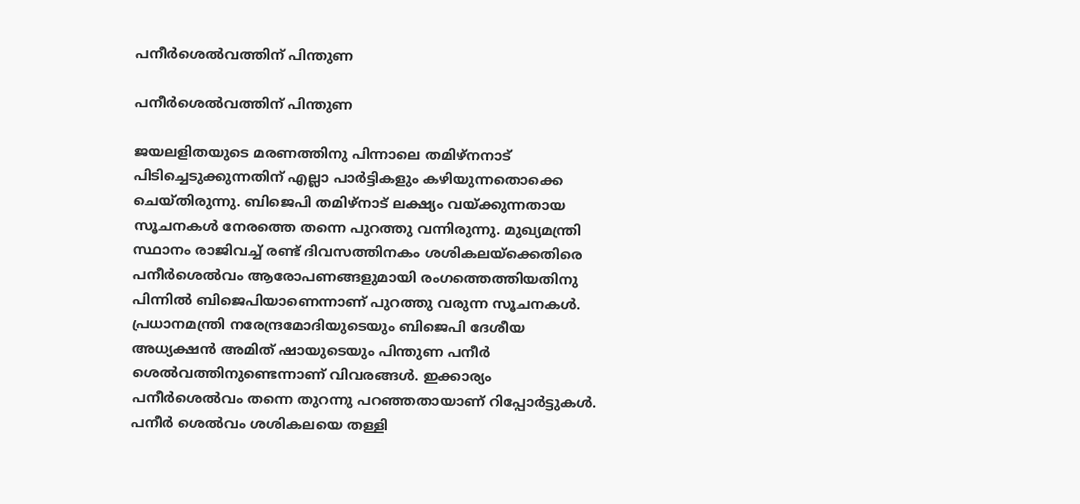പനീര്‍ശെല്‍വത്തിന് പിന്തുണ

പനീര്‍ശെല്‍വത്തിന് പിന്തുണ

ജയലളിതയുടെ മരണത്തിനു പിന്നാലെ തമിഴ്‌നനാട് പിടിച്ചെടുക്കുന്നതിന് എല്ലാ പാര്‍ട്ടികളും കഴിയുന്നതൊക്കെ ചെയ്തിരുന്നു. ബിജെപി തമിഴ്‌നാട് ലക്ഷ്യം വയ്ക്കുന്നതായ സൂചനകള്‍ നേരത്തെ തന്നെ പുറത്തു വന്നിരുന്നു. മുഖ്യമന്ത്രി സ്ഥാനം രാജിവച്ച് രണ്ട് ദിവസത്തിനകം ശശികലയ്‌ക്കെതിരെ പനീര്‍ശെല്‍വം ആരോപണങ്ങളുമായി രംഗത്തെത്തിയതിനു പിന്നില്‍ ബിജെപിയാണെന്നാണ് പുറത്തു വരുന്ന സൂചനകള്‍. പ്രധാനമന്ത്രി നരേന്ദ്രമോദിയുടെയും ബിജെപി ദേശീയ അധ്യക്ഷന്‍ അമിത് ഷായുടെയും പിന്തുണ പനീര്‍ ശെല്‍വത്തിനുണ്ടെന്നാണ് വിവരങ്ങള്‍. ഇക്കാര്യം പനീര്‍ശെല്‍വം തന്നെ തുറന്നു പറഞ്ഞതായാണ് റിപ്പോര്‍ട്ടുകള്‍. പനീര്‍ ശെല്‍വം ശശികലയെ തള്ളി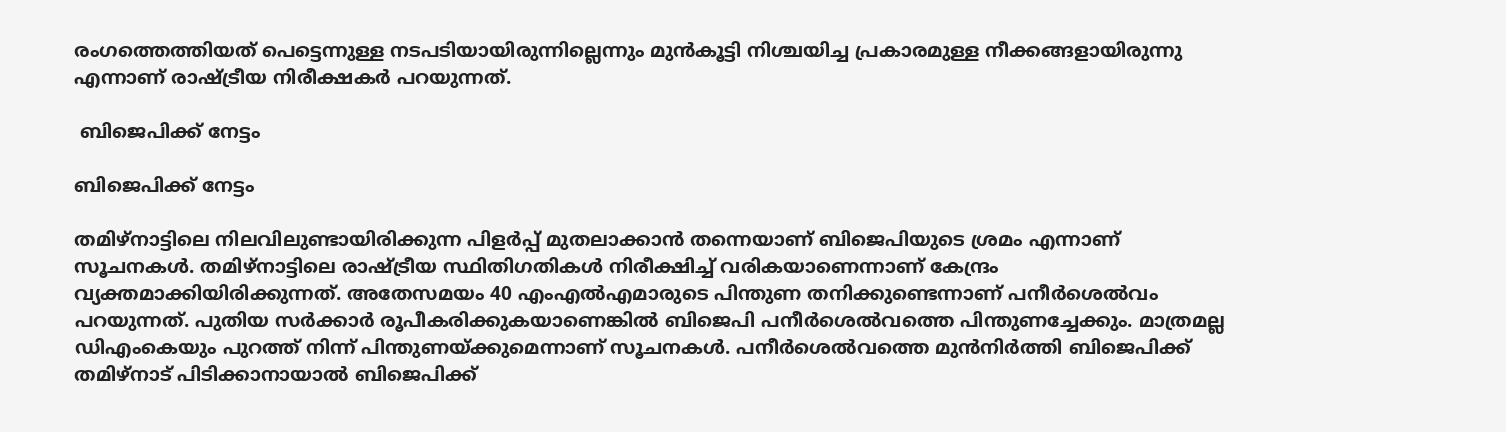രംഗത്തെത്തിയത് പെട്ടെന്നുള്ള നടപടിയായിരുന്നില്ലെന്നും മുന്‍കൂട്ടി നിശ്ചയിച്ച പ്രകാരമുള്ള നീക്കങ്ങളായിരുന്നു എന്നാണ് രാഷ്ട്രീയ നിരീക്ഷകര്‍ പറയുന്നത്.

 ബിജെപിക്ക് നേട്ടം

ബിജെപിക്ക് നേട്ടം

തമിഴ്‌നാട്ടിലെ നിലവിലുണ്ടായിരിക്കുന്ന പിളര്‍പ്പ് മുതലാക്കാന്‍ തന്നെയാണ് ബിജെപിയുടെ ശ്രമം എന്നാണ് സൂചനകള്‍. തമിഴ്‌നാട്ടിലെ രാഷ്ട്രീയ സ്ഥിതിഗതികള്‍ നിരീക്ഷിച്ച് വരികയാണെന്നാണ് കേന്ദ്രം വ്യക്തമാക്കിയിരിക്കുന്നത്. അതേസമയം 40 എംഎല്‍എമാരുടെ പിന്തുണ തനിക്കുണ്ടെന്നാണ് പനീര്‍ശെല്‍വം പറയുന്നത്. പുതിയ സര്‍ക്കാര്‍ രൂപീകരിക്കുകയാണെങ്കില്‍ ബിജെപി പനീര്‍ശെല്‍വത്തെ പിന്തുണച്ചേക്കും. മാത്രമല്ല ഡിഎംകെയും പുറത്ത് നിന്ന് പിന്തുണയ്ക്കുമെന്നാണ് സൂചനകള്‍. പനീര്‍ശെല്‍വത്തെ മുന്‍നിര്‍ത്തി ബിജെപിക്ക് തമിഴ്‌നാട് പിടിക്കാനായാല്‍ ബിജെപിക്ക്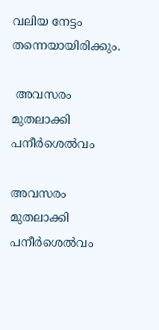വലിയ നേട്ടം തന്നെയായിരിക്കും.

 അവസരം മുതലാക്കി പനീര്‍ശെല്‍വം

അവസരം മുതലാക്കി പനീര്‍ശെല്‍വം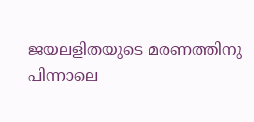ജയലളിതയുടെ മരണത്തിനു പിന്നാലെ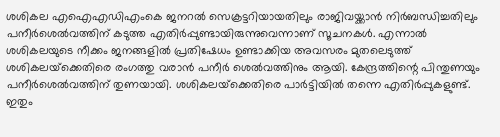ശശികല എഐഎഡിഎംകെ ജനറല്‍ സെക്രട്ടറിയായതിലും രാജിവയ്ക്കാന്‍ നിര്‍ബന്ധിച്ചതിലും പനീര്‍ശെല്‍വത്തിന് കടുത്ത എതിര്‍പ്പുണ്ടായിരുന്നുവെന്നാണ് സൂചനകള്‍. എന്നാല്‍ ശശികലയുടെ നീക്കം ജനങ്ങളില്‍ പ്രതിഷേധം ഉണ്ടാക്കിയ അവസരം മുതലെടുത്ത് ശശികലയ്‌ക്കെതിരെ രംഗത്തു വരാന്‍ പനീര്‍ ശെല്‍വത്തിനും ആയി. കേന്ദ്രത്തിന്റെ പിന്തുണയും പനീര്‍ശെല്‍വത്തിന് തുണയായി. ശശികലയ്‌ക്കെതിരെ പാര്‍ട്ടിയില്‍ തന്നെ എതിര്‍പ്പുകളുണ്ട്. ഇതും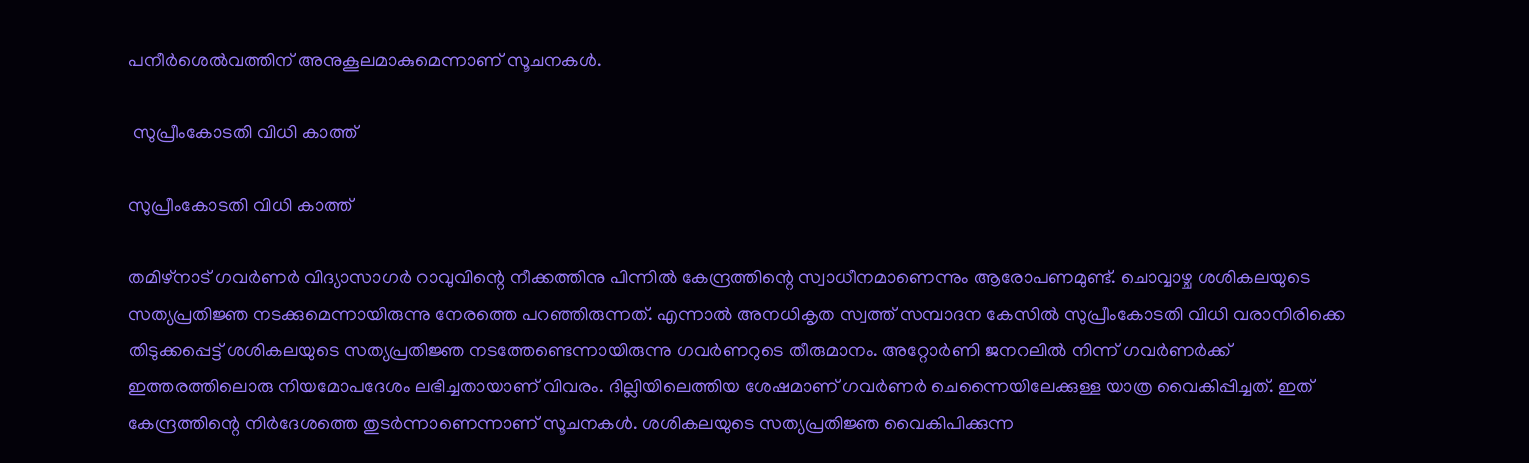പനീര്‍ശെല്‍വത്തിന് അനുകൂലമാകുമെന്നാണ് സൂചനകള്‍.

 സുപ്രീംകോടതി വിധി കാത്ത്

സുപ്രീംകോടതി വിധി കാത്ത്

തമിഴ്‌നാട് ഗവര്‍ണര്‍ വിദ്യാസാഗര്‍ റാവുവിന്റെ നീക്കത്തിനു പിന്നില്‍ കേന്ദ്രത്തിന്റെ സ്വാധീനമാണെന്നും ആരോപണമുണ്ട്. ചൊവ്വാഴ്ച ശശികലയുടെ സത്യപ്രതിജ്ഞ നടക്കുമെന്നായിരുന്നു നേരത്തെ പറഞ്ഞിരുന്നത്. എന്നാല്‍ അനധികൃത സ്വത്ത് സമ്പാദന കേസില്‍ സുപ്രീംകോടതി വിധി വരാനിരിക്കെ തിടുക്കപ്പെട്ട് ശശികലയുടെ സത്യപ്രതിജ്ഞ നടത്തേണ്ടെന്നായിരുന്നു ഗവര്‍ണറുടെ തീരുമാനം. അറ്റോര്‍ണി ജനറലില്‍ നിന്ന് ഗവര്‍ണര്‍ക്ക് ഇത്തരത്തിലൊരു നിയമോപദേശം ലഭിച്ചതായാണ് വിവരം. ദില്ലിയിലെത്തിയ ശേഷമാണ് ഗവര്‍ണര്‍ ചെന്നൈയിലേക്കുള്ള യാത്ര വൈകിപ്പിച്ചത്. ഇത് കേന്ദ്രത്തിന്റെ നിര്‍ദേശത്തെ തുടര്‍ന്നാണെന്നാണ് സൂചനകള്‍. ശശികലയുടെ സത്യപ്രതിജ്ഞ വൈകിപിക്കുന്ന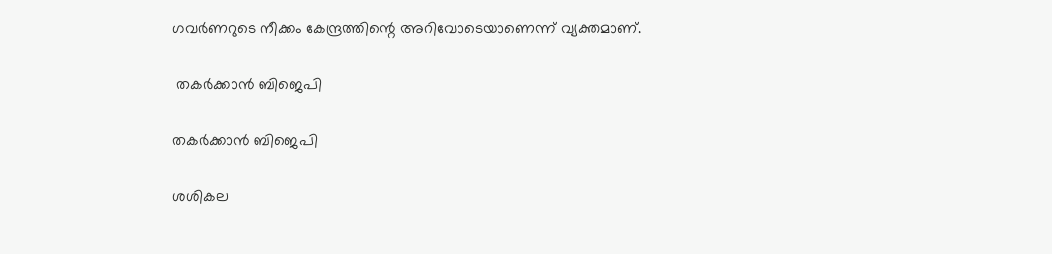ഗവര്‍ണറുടെ നീക്കം കേന്ദ്രത്തിന്റെ അറിവോടെയാണെന്ന് വ്യക്തമാണ്.

 തകര്‍ക്കാന്‍ ബിജെപി

തകര്‍ക്കാന്‍ ബിജെപി

ശശികല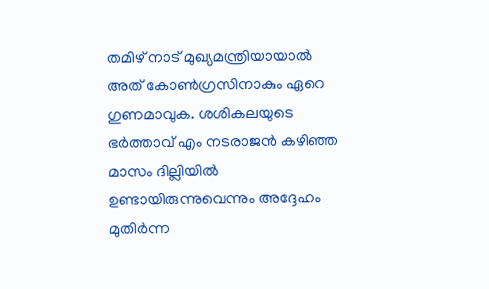തമിഴ് നാട് മുഖ്യമന്ത്രിയായാല്‍ അത് കോണ്‍ഗ്രസിനാകും ഏറെ ഗുണമാവുക. ശശികലയുടെ ഭര്‍ത്താവ് എം നടരാജന്‍ കഴിഞ്ഞ മാസം ദില്ലിയില്‍ ഉണ്ടായിരുന്നുവെന്നും അദ്ദേഹം മുതിര്‍ന്ന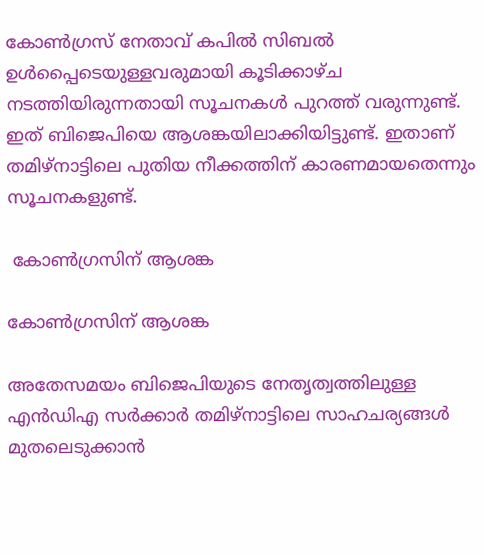കോണ്‍ഗ്രസ് നേതാവ് കപില്‍ സിബല്‍ ഉള്‍പ്പൈടെയുള്ളവരുമായി കൂടിക്കാഴ്ച നടത്തിയിരുന്നതായി സൂചനകള്‍ പുറത്ത് വരുന്നുണ്ട്. ഇത് ബിജെപിയെ ആശങ്കയിലാക്കിയിട്ടുണ്ട്. ഇതാണ് തമിഴ്‌നാട്ടിലെ പുതിയ നീക്കത്തിന് കാരണമായതെന്നും സൂചനകളുണ്ട്.

 കോണ്‍ഗ്രസിന് ആശങ്ക

കോണ്‍ഗ്രസിന് ആശങ്ക

അതേസമയം ബിജെപിയുടെ നേതൃത്വത്തിലുള്ള എന്‍ഡിഎ സര്‍ക്കാര്‍ തമിഴ്‌നാട്ടിലെ സാഹചര്യങ്ങള്‍ മുതലെടുക്കാന്‍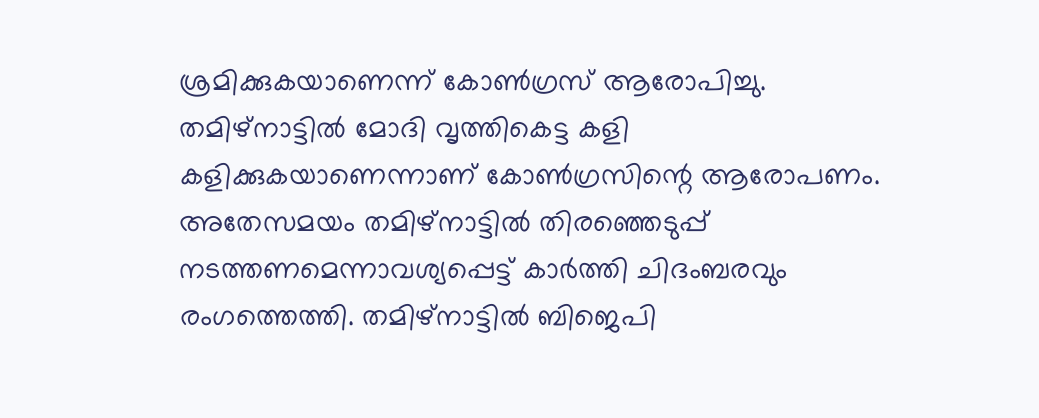ശ്രമിക്കുകയാണെന്ന് കോണ്‍ഗ്രസ് ആരോപിച്ചു. തമിഴ്‌നാട്ടില്‍ മോദി വൃത്തികെട്ട കളി കളിക്കുകയാണെന്നാണ് കോണ്‍ഗ്രസിന്റെ ആരോപണം. അതേസമയം തമിഴ്‌നാട്ടില്‍ തിരഞ്ഞെടുപ്പ് നടത്തണമെന്നാവശ്യപ്പെട്ട് കാര്‍ത്തി ചിദംബരവും രംഗത്തെത്തി. തമിഴ്‌നാട്ടില്‍ ബിജെപി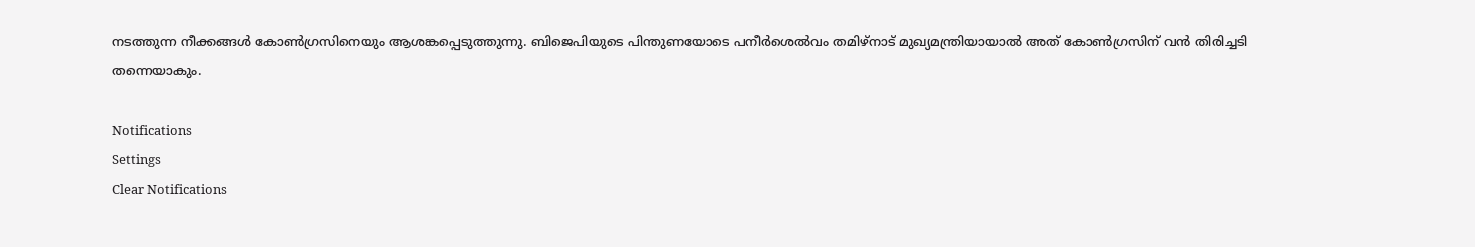നടത്തുന്ന നീക്കങ്ങള്‍ കോണ്‍ഗ്രസിനെയും ആശങ്കപ്പെടുത്തുന്നു. ബിജെപിയുടെ പിന്തുണയോടെ പനീര്‍ശെല്‍വം തമിഴ്‌നാട് മുഖ്യമന്ത്രിയായാല്‍ അത് കോണ്‍ഗ്രസിന് വന്‍ തിരിച്ചടി തന്നെയാകും.

Notifications
Settings
Clear Notifications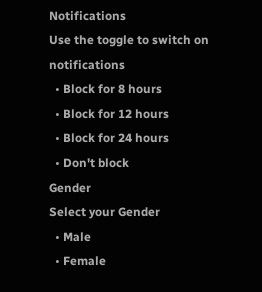Notifications
Use the toggle to switch on notifications
  • Block for 8 hours
  • Block for 12 hours
  • Block for 24 hours
  • Don't block
Gender
Select your Gender
  • Male
  • Female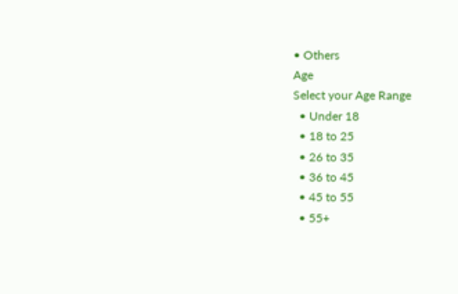• Others
Age
Select your Age Range
  • Under 18
  • 18 to 25
  • 26 to 35
  • 36 to 45
  • 45 to 55
  • 55+